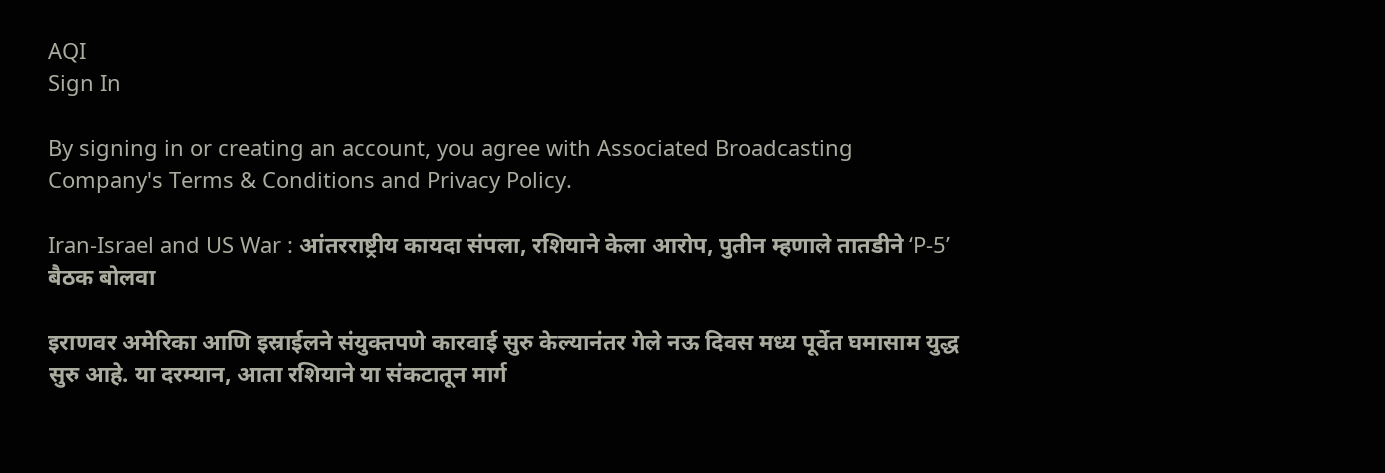AQI
Sign In

By signing in or creating an account, you agree with Associated Broadcasting Company's Terms & Conditions and Privacy Policy.

Iran-Israel and US War : आंतरराष्ट्रीय कायदा संपला, रशियाने केला आरोप, पुतीन म्हणाले तातडीने ‘P-5’ बैठक बोलवा

इराणवर अमेरिका आणि इस्राईलने संयुक्तपणे कारवाई सुरु केल्यानंतर गेले नऊ दिवस मध्य पूर्वेत घमासाम युद्ध सुरु आहे. या दरम्यान, आता रशियाने या संकटातून मार्ग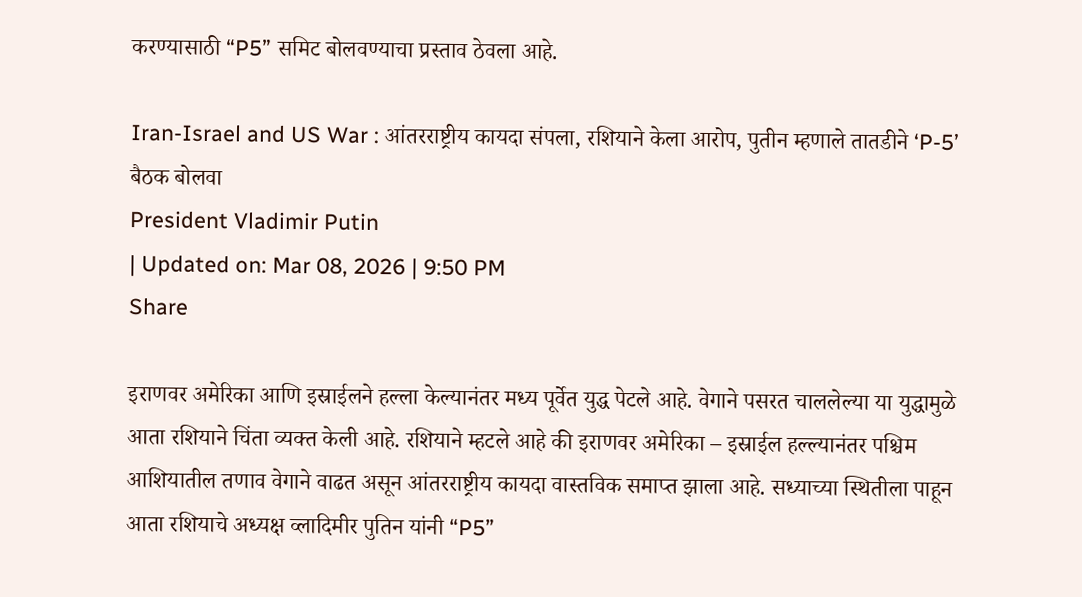करण्यासाठी “P5” समिट बोलवण्याचा प्रस्ताव ठेवला आहे.

Iran-Israel and US War : आंतरराष्ट्रीय कायदा संपला, रशियाने केला आरोप, पुतीन म्हणाले तातडीने ‘P-5’ बैठक बोलवा
President Vladimir Putin
| Updated on: Mar 08, 2026 | 9:50 PM
Share

इराणवर अमेरिका आणि इस्राईलने हल्ला केल्यानंतर मध्य पूर्वेत युद्ध पेटले आहे. वेगाने पसरत चाललेल्या या युद्धामुळे आता रशियाने चिंता व्यक्त केली आहे. रशियाने म्हटले आहे की इराणवर अमेरिका – इस्राईल हल्ल्यानंतर पश्चिम आशियातील तणाव वेगाने वाढत असून आंतरराष्ट्रीय कायदा वास्तविक समाप्त झाला आहे. सध्याच्या स्थितीला पाहून आता रशियाचे अध्यक्ष व्लादिमीर पुतिन यांनी “P5”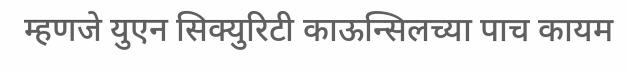म्हणजे युएन सिक्युरिटी काऊन्सिलच्या पाच कायम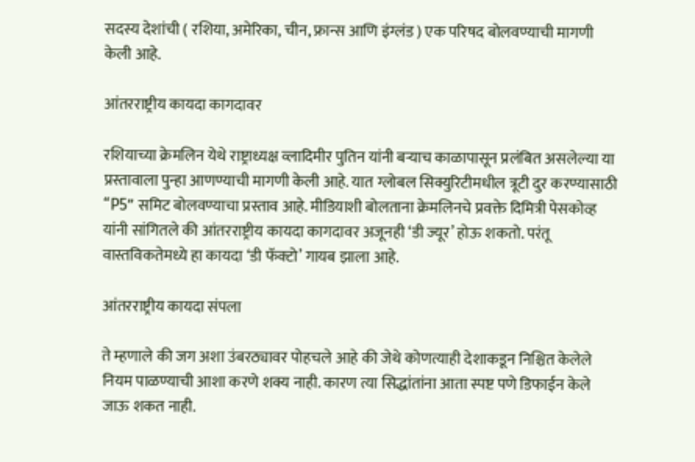सदस्य देशांची ( रशिया, अमेरिका, चीन, फ्रान्स आणि इंग्लंड ) एक परिषद बोलवण्याची मागणी केली आहे.

आंतरराष्ट्रीय कायदा कागदावर

रशियाच्या क्रेमलिन येथे राष्ट्राध्यक्ष व्लादिमीर पुतिन यांनी बऱ्याच काळापासून प्रलंबित असलेल्या या प्रस्तावाला पुन्हा आणण्याची मागणी केली आहे. यात ग्लोबल सिक्युरिटीमधील त्रूटी दुर करण्यासाठी “P5” समिट बोलवण्याचा प्रस्ताव आहे. मीडियाशी बोलताना क्रेमलिनचे प्रवक्ते दिमित्री पेसकोव्ह यांनी सांगितले की आंतरराष्ट्रीय कायदा कागदावर अजूनही ‘डी ज्यूर’ होऊ शकतो. परंतू वास्तविकतेमध्ये हा कायदा ‘डी फॅक्टो’ गायब झाला आहे.

आंतरराष्ट्रीय कायदा संपला

ते म्हणाले की जग अशा उंबरठ्यावर पोहचले आहे की जेथे कोणत्याही देशाकडून निश्चित केलेले नियम पाळण्याची आशा करणे शक्य नाही. कारण त्या सिद्धांतांना आता स्पष्ट पणे डिफाईन केले जाऊ शकत नाही.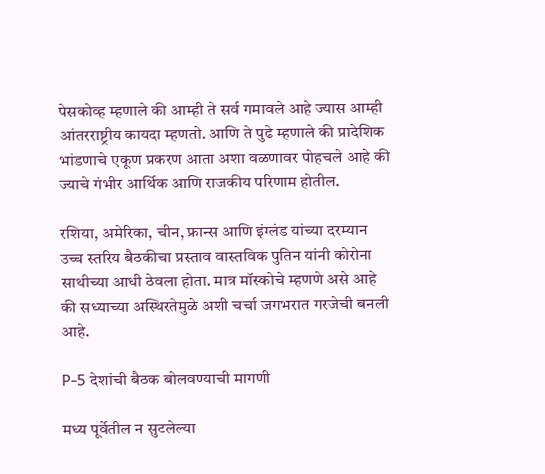पेसकोव्ह म्हणाले की आम्ही ते सर्व गमावले आहे ज्यास आम्ही आंतरराष्ट्रीय कायदा म्हणतो. आणि ते पुढे म्हणाले की प्रादेशिक भांडणाचे एकूण प्रकरण आता अशा वळणावर पोहचले आहे की ज्याचे गंभीर आर्थिक आणि राजकीय परिणाम होतील.

रशिया, अमेरिका, चीन, फ्रान्स आणि इंग्लंड यांच्या दरम्यान उच्च स्तरिय बैठकीचा प्रस्ताव वास्तविक पुतिन यांनी कोरोना साथीच्या आधी ठेवला होता. मात्र मॉस्कोचे म्हणणे असे आहे की सध्याच्या अस्थिरतेमुळे अशी चर्चा जगभरात गरजेची बनली आहे.

P-5 देशांची बैठक बोलवण्याची मागणी

मध्य पूर्वेतील न सुटलेल्या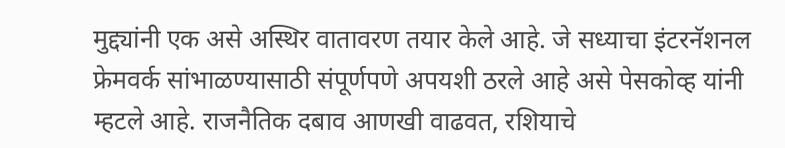मुद्द्यांनी एक असे अस्थिर वातावरण तयार केले आहे. जे सध्याचा इंटरनॅशनल फ्रेमवर्क सांभाळण्यासाठी संपूर्णपणे अपयशी ठरले आहे असे पेसकोव्ह यांनी म्हटले आहे. राजनैतिक दबाव आणखी वाढवत, रशियाचे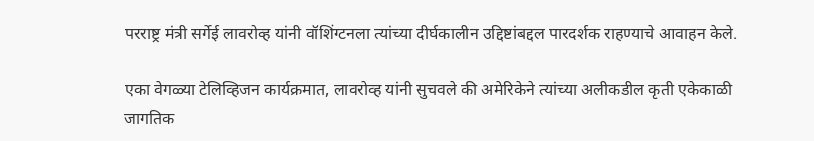परराष्ट्र मंत्री सर्गेई लावरोव्ह यांनी वॉशिंग्टनला त्यांच्या दीर्घकालीन उद्दिष्टांबद्दल पारदर्शक राहण्याचे आवाहन केले.

एका वेगळ्या टेलिव्हिजन कार्यक्रमात, लावरोव्ह यांनी सुचवले की अमेरिकेने त्यांच्या अलीकडील कृती एकेकाळी जागतिक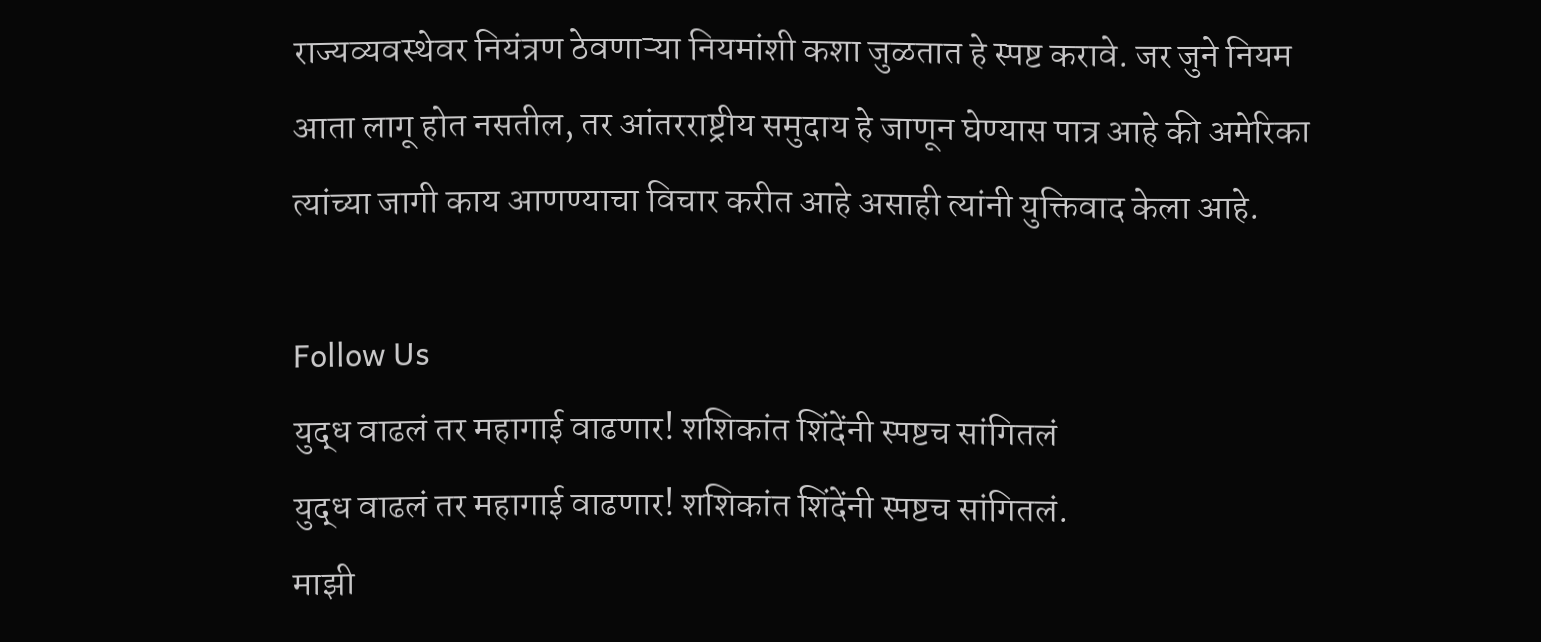राज्यव्यवस्थेवर नियंत्रण ठेवणाऱ्या नियमांशी कशा जुळतात हे स्पष्ट करावे. जर जुने नियम आता लागू होत नसतील, तर आंतरराष्ट्रीय समुदाय हे जाणून घेण्यास पात्र आहे की अमेरिका त्यांच्या जागी काय आणण्याचा विचार करीत आहे असाही त्यांनी युक्तिवाद केला आहे.

Follow Us
युद्ध वाढलं तर महागाई वाढणार! शशिकांत शिंदेंनी स्पष्टच सांगितलं
युद्ध वाढलं तर महागाई वाढणार! शशिकांत शिंदेंनी स्पष्टच सांगितलं.
माझी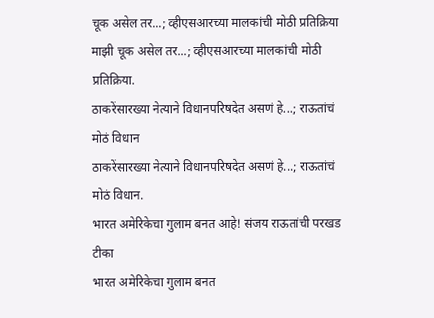चूक असेल तर...; व्हीएसआरच्या मालकांची मोठी प्रतिक्रिया
माझी चूक असेल तर...; व्हीएसआरच्या मालकांची मोठी प्रतिक्रिया.
ठाकरेंसारख्या नेत्याने विधानपरिषदेत असणं हे...; राऊतांचं मोठं विधान
ठाकरेंसारख्या नेत्याने विधानपरिषदेत असणं हे...; राऊतांचं मोठं विधान.
भारत अमेरिकेचा गुलाम बनत आहे! संजय राऊतांची परखड टीका
भारत अमेरिकेचा गुलाम बनत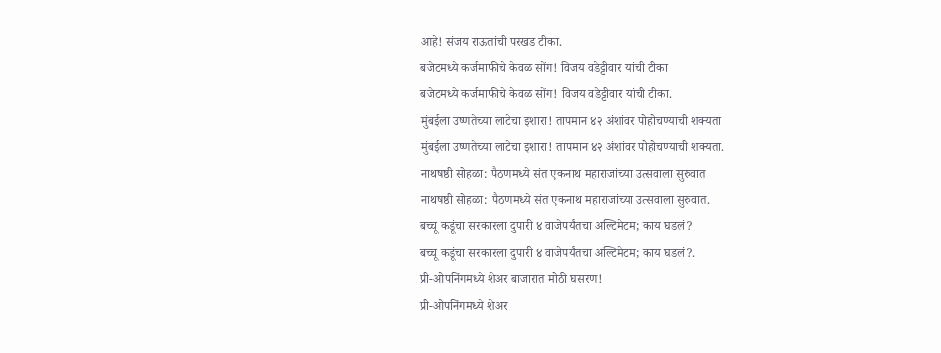आहे! संजय राऊतांची परखड टीका.
बजेटमध्ये कर्जमाफीचे केवळ सोंग! विजय वडेट्टीवार यांची टीका
बजेटमध्ये कर्जमाफीचे केवळ सोंग! विजय वडेट्टीवार यांची टीका.
मुंबईला उष्णतेच्या लाटेचा इशारा! तापमान ४२ अंशांवर पोहोचण्याची शक्यता
मुंबईला उष्णतेच्या लाटेचा इशारा! तापमान ४२ अंशांवर पोहोचण्याची शक्यता.
नाथषष्ठी सोहळा: पैठणमध्ये संत एकनाथ महाराजांच्या उत्सवाला सुरुवात
नाथषष्ठी सोहळा: पैठणमध्ये संत एकनाथ महाराजांच्या उत्सवाला सुरुवात.
बच्चू कडूंचा सरकारला दुपारी ४ वाजेपर्यंतचा अल्टिमेटम; काय घडलं?
बच्चू कडूंचा सरकारला दुपारी ४ वाजेपर्यंतचा अल्टिमेटम; काय घडलं?.
प्री-ओपनिंगमध्ये शेअर बाजारात मोठी घसरण!
प्री-ओपनिंगमध्ये शेअर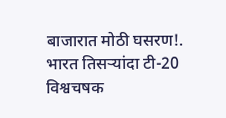बाजारात मोठी घसरण!.
भारत तिसऱ्यांदा टी-20 विश्वचषक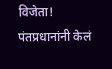विजेता! पंतप्रधानांनी केलं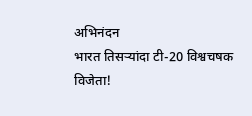अभिनंदन
भारत तिसऱ्यांदा टी-20 विश्वचषक विजेता!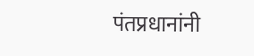पंतप्रधानांनी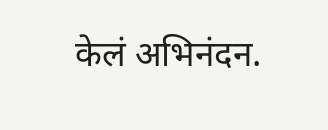केलं अभिनंदन.